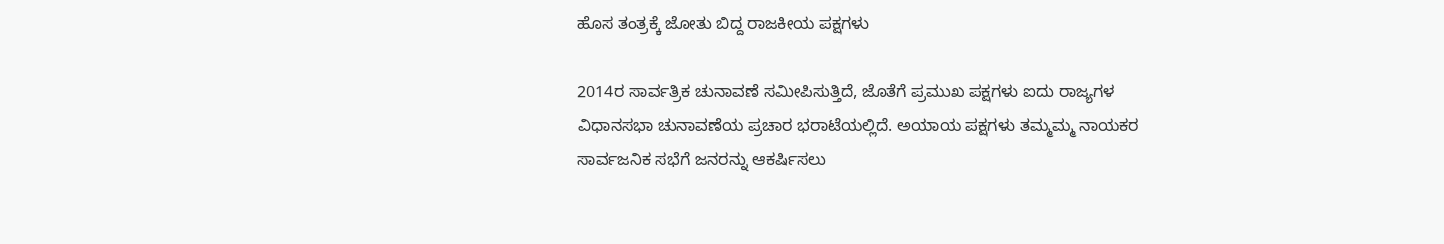ಹೊಸ ತಂತ್ರಕ್ಕೆ ಜೋತು ಬಿದ್ದ ರಾಜಕೀಯ ಪಕ್ಷಗಳು

2014ರ ಸಾರ್ವತ್ರಿಕ ಚುನಾವಣೆ ಸಮೀಪಿಸುತ್ತಿದೆ, ಜೊತೆಗೆ ಪ್ರಮುಖ ಪಕ್ಷಗಳು ಐದು ರಾಜ್ಯಗಳ ವಿಧಾನಸಭಾ ಚುನಾವಣೆಯ ಪ್ರಚಾರ ಭರಾಟೆಯಲ್ಲಿದೆ. ಅಯಾಯ ಪಕ್ಷಗಳು ತಮ್ಮಮ್ಮ ನಾಯಕರ ಸಾರ್ವಜನಿಕ ಸಭೆಗೆ ಜನರನ್ನು ಆಕರ್ಷಿಸಲು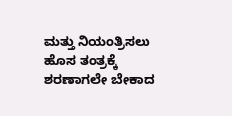ಮತ್ತು ನಿಯಂತ್ರಿಸಲು ಹೊಸ ತಂತ್ರಕ್ಕೆ ಶರಣಾಗಲೇ ಬೇಕಾದ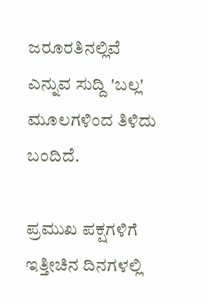ಜರೂರತಿನಲ್ಲಿವೆ ಎನ್ನುವ ಸುದ್ದಿ 'ಬಲ್ಲ' ಮೂಲಗಳಿಂದ ತಿಳಿದು ಬಂದಿದೆ.

ಪ್ರಮುಖ ಪಕ್ಷಗಳಿಗೆ ಇತ್ತೀಚಿನ ದಿನಗಳಲ್ಲಿ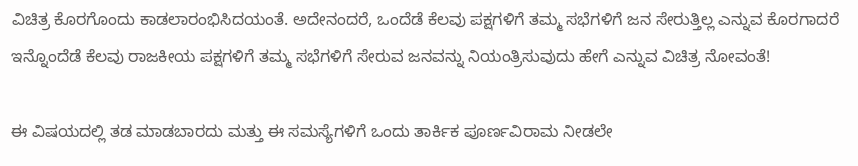ವಿಚಿತ್ರ ಕೊರಗೊಂದು ಕಾಡಲಾರಂಭಿಸಿದಯಂತೆ. ಅದೇನಂದರೆ, ಒಂದೆಡೆ ಕೆಲವು ಪಕ್ಷಗಳಿಗೆ ತಮ್ಮ ಸಭೆಗಳಿಗೆ ಜನ ಸೇರುತ್ತಿಲ್ಲ ಎನ್ನುವ ಕೊರಗಾದರೆ ಇನ್ನೊಂದೆಡೆ ಕೆಲವು ರಾಜಕೀಯ ಪಕ್ಷಗಳಿಗೆ ತಮ್ಮ ಸಭೆಗಳಿಗೆ ಸೇರುವ ಜನವನ್ನು ನಿಯಂತ್ರಿಸುವುದು ಹೇಗೆ ಎನ್ನುವ ವಿಚಿತ್ರ ನೋವಂತೆ!

ಈ ವಿಷಯದಲ್ಲಿ ತಡ ಮಾಡಬಾರದು ಮತ್ತು ಈ ಸಮಸ್ಯೆಗಳಿಗೆ ಒಂದು ತಾರ್ಕಿಕ ಪೂರ್ಣವಿರಾಮ ನೀಡಲೇ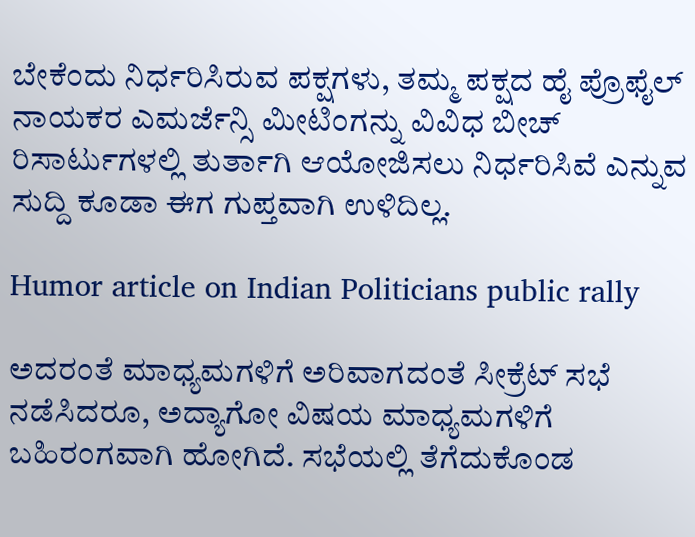ಬೇಕೆಂದು ನಿರ್ಧರಿಸಿರುವ ಪಕ್ಷಗಳು, ತಮ್ಮ ಪಕ್ಷದ ಹೈ ಪ್ರೊಫೈಲ್ ನಾಯಕರ ಎಮರ್ಜೆನ್ಸಿ ಮೀಟಿಂಗನ್ನು ವಿವಿಧ ಬೀಚ್ ರಿಸಾರ್ಟುಗಳಲ್ಲಿ ತುರ್ತಾಗಿ ಆಯೋಜಿಸಲು ನಿರ್ಧರಿಸಿವೆ ಎನ್ನುವ ಸುದ್ದಿ ಕೂಡಾ ಈಗ ಗುಪ್ತವಾಗಿ ಉಳಿದಿಲ್ಲ.

Humor article on Indian Politicians public rally

ಅದರಂತೆ ಮಾಧ್ಯಮಗಳಿಗೆ ಅರಿವಾಗದಂತೆ ಸೀಕ್ರೆಟ್ ಸಭೆ ನಡೆಸಿದರೂ, ಅದ್ಯಾಗೋ ವಿಷಯ ಮಾಧ್ಯಮಗಳಿಗೆ ಬಹಿರಂಗವಾಗಿ ಹೋಗಿದೆ. ಸಭೆಯಲ್ಲಿ ತೆಗೆದುಕೊಂಡ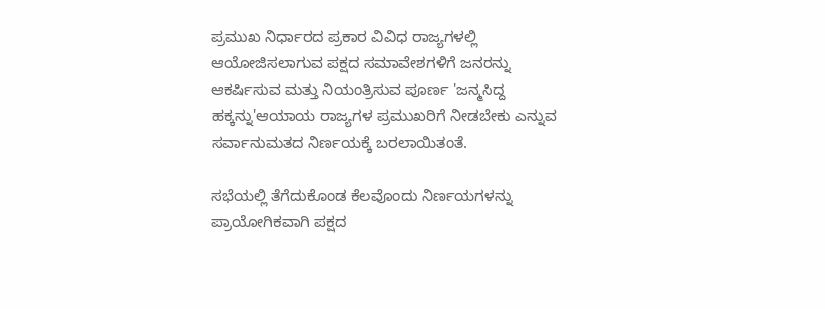ಪ್ರಮುಖ ನಿರ್ಧಾರದ ಪ್ರಕಾರ ವಿವಿಧ ರಾಜ್ಯಗಳಲ್ಲಿ ಆಯೋಜಿಸಲಾಗುವ ಪಕ್ಷದ ಸಮಾವೇಶಗಳಿಗೆ ಜನರನ್ನು ಆಕರ್ಷಿಸುವ ಮತ್ತು ನಿಯಂತ್ರಿಸುವ ಪೂರ್ಣ 'ಜನ್ಮಸಿದ್ದ ಹಕ್ಕನ್ನು'ಆಯಾಯ ರಾಜ್ಯಗಳ ಪ್ರಮುಖರಿಗೆ ನೀಡಬೇಕು ಎನ್ನುವ ಸರ್ವಾನುಮತದ ನಿರ್ಣಯಕ್ಕೆ ಬರಲಾಯಿತಂತೆ.

ಸಭೆಯಲ್ಲಿ ತೆಗೆದುಕೊಂಡ ಕೆಲವೊಂದು ನಿರ್ಣಯಗಳನ್ನು ಪ್ರಾಯೋಗಿಕವಾಗಿ ಪಕ್ಷದ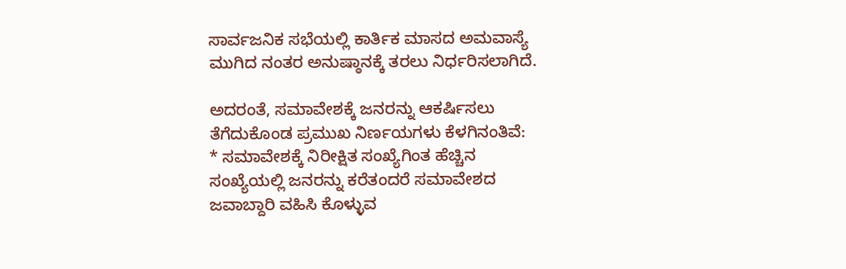ಸಾರ್ವಜನಿಕ ಸಭೆಯಲ್ಲಿ ಕಾರ್ತಿಕ ಮಾಸದ ಅಮವಾಸ್ಯೆ ಮುಗಿದ ನಂತರ ಅನುಷ್ಠಾನಕ್ಕೆ ತರಲು ನಿರ್ಧರಿಸಲಾಗಿದೆ.

ಅದರಂತೆ, ಸಮಾವೇಶಕ್ಕೆ ಜನರನ್ನು ಆಕರ್ಷಿಸಲು ತೆಗೆದುಕೊಂಡ ಪ್ರಮುಖ ನಿರ್ಣಯಗಳು ಕೆಳಗಿನಂತಿವೆ:
* ಸಮಾವೇಶಕ್ಕೆ ನಿರೀಕ್ಷಿತ ಸಂಖ್ಯೆಗಿಂತ ಹೆಚ್ಚಿನ ಸಂಖ್ಯೆಯಲ್ಲಿ ಜನರನ್ನು ಕರೆತಂದರೆ ಸಮಾವೇಶದ ಜವಾಬ್ದಾರಿ ವಹಿಸಿ ಕೊಳ್ಳುವ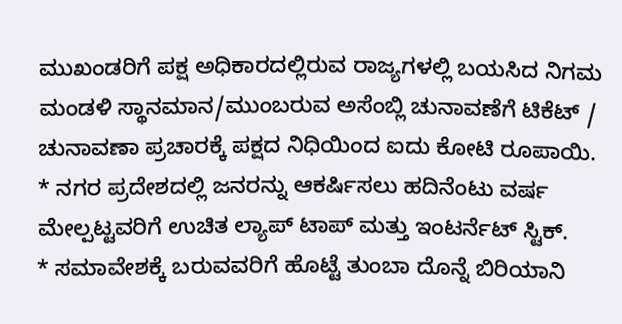ಮುಖಂಡರಿಗೆ ಪಕ್ಷ ಅಧಿಕಾರದಲ್ಲಿರುವ ರಾಜ್ಯಗಳಲ್ಲಿ ಬಯಸಿದ ನಿಗಮ ಮಂಡಳಿ ಸ್ಥಾನಮಾನ/ಮುಂಬರುವ ಅಸೆಂಬ್ಲಿ ಚುನಾವಣೆಗೆ ಟಿಕೆಟ್ / ಚುನಾವಣಾ ಪ್ರಚಾರಕ್ಕೆ ಪಕ್ಷದ ನಿಧಿಯಿಂದ ಐದು ಕೋಟಿ ರೂಪಾಯಿ.
* ನಗರ ಪ್ರದೇಶದಲ್ಲಿ ಜನರನ್ನು ಆಕರ್ಷಿಸಲು ಹದಿನೆಂಟು ವರ್ಷ ಮೇಲ್ಪಟ್ಟವರಿಗೆ ಉಚಿತ ಲ್ಯಾಪ್ ಟಾಪ್ ಮತ್ತು ಇಂಟರ್ನೆಟ್ ಸ್ಟಿಕ್.
* ಸಮಾವೇಶಕ್ಕೆ ಬರುವವರಿಗೆ ಹೊಟ್ಟೆ ತುಂಬಾ ದೊನ್ನೆ ಬಿರಿಯಾನಿ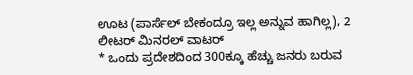ಊಟ (ಪಾರ್ಸೆಲ್ ಬೇಕಂದ್ರೂ ಇಲ್ಲ ಅನ್ನುವ ಹಾಗಿಲ್ಲ), 2 ಲೀಟರ್ ಮಿನರಲ್ ವಾಟರ್
* ಒಂದು ಪ್ರದೇಶದಿಂದ 300ಕ್ಕೂ ಹೆಚ್ಚು ಜನರು ಬರುವ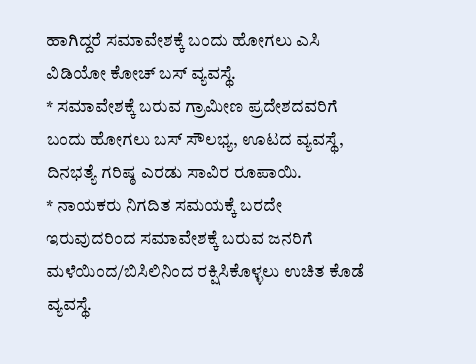ಹಾಗಿದ್ದರೆ ಸಮಾವೇಶಕ್ಕೆ ಬಂದು ಹೋಗಲು ಎಸಿ ವಿಡಿಯೋ ಕೋಚ್ ಬಸ್ ವ್ಯವಸ್ಥೆ.
* ಸಮಾವೇಶಕ್ಕೆ ಬರುವ ಗ್ರಾಮೀಣ ಪ್ರದೇಶದವರಿಗೆ ಬಂದು ಹೋಗಲು ಬಸ್ ಸೌಲಭ್ಯ, ಊಟದ ವ್ಯವಸ್ಥೆ, ದಿನಭತ್ಯೆ ಗರಿಷ್ಠ ಎರಡು ಸಾವಿರ ರೂಪಾಯಿ.
* ನಾಯಕರು ನಿಗದಿತ ಸಮಯಕ್ಕೆ ಬರದೇ ಇರುವುದರಿಂದ ಸಮಾವೇಶಕ್ಕೆ ಬರುವ ಜನರಿಗೆ ಮಳೆಯಿಂದ/ಬಿಸಿಲಿನಿಂದ ರಕ್ಷಿಸಿಕೊಳ್ಳಲು ಉಚಿತ ಕೊಡೆ ವ್ಯವಸ್ಥೆ.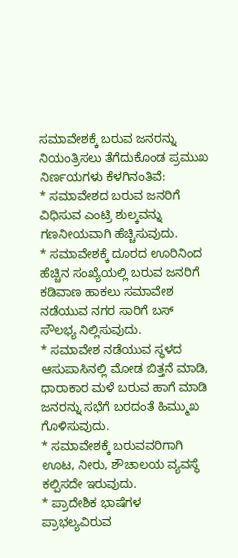ಸಮಾವೇಶಕ್ಕೆ ಬರುವ ಜನರನ್ನು ನಿಯಂತ್ರಿಸಲು ತೆಗೆದುಕೊಂಡ ಪ್ರಮುಖ ನಿರ್ಣಯಗಳು ಕೆಳಗಿನಂತಿವೆ:
* ಸಮಾವೇಶದ ಬರುವ ಜನರಿಗೆ ವಿಧಿಸುವ ಎಂಟ್ರಿ ಶುಲ್ಕವನ್ನು ಗಣನೀಯವಾಗಿ ಹೆಚ್ಚಿಸುವುದು.
* ಸಮಾವೇಶಕ್ಕೆ ದೂರದ ಊರಿನಿಂದ ಹೆಚ್ಚಿನ ಸಂಖ್ಯೆಯಲ್ಲಿ ಬರುವ ಜನರಿಗೆ ಕಡಿವಾಣ ಹಾಕಲು ಸಮಾವೇಶ ನಡೆಯುವ ನಗರ ಸಾರಿಗೆ ಬಸ್ ಸೌಲಭ್ಯ ನಿಲ್ಲಿಸುವುದು.
* ಸಮಾವೇಶ ನಡೆಯುವ ಸ್ಥಳದ ಆಸುಪಾಸಿನಲ್ಲಿ ಮೋಡ ಬಿತ್ತನೆ ಮಾಡಿ, ಧಾರಾಕಾರ ಮಳೆ ಬರುವ ಹಾಗೆ ಮಾಡಿ ಜನರನ್ನು ಸಭೆಗೆ ಬರದಂತೆ ಹಿಮ್ಮುಖ ಗೊಳಿಸುವುದು.
* ಸಮಾವೇಶಕ್ಕೆ ಬರುವವರಿಗಾಗಿ ಊಟ, ನೀರು, ಶೌಚಾಲಯ ವ್ಯವಸ್ಥೆ ಕಲ್ಪಿಸದೇ ಇರುವುದು.
* ಪ್ರಾದೇಶಿಕ ಭಾಷೆಗಳ ಪ್ರಾಭಲ್ಯವಿರುವ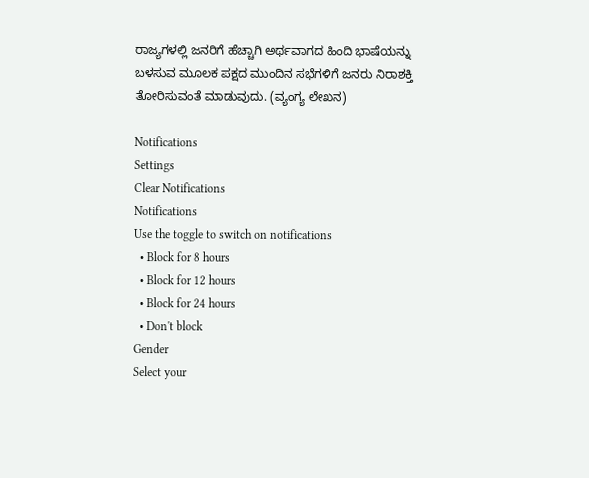ರಾಜ್ಯಗಳಲ್ಲಿ ಜನರಿಗೆ ಹೆಚ್ಚಾಗಿ ಅರ್ಥವಾಗದ ಹಿಂದಿ ಭಾಷೆಯನ್ನು ಬಳಸುವ ಮೂಲಕ ಪಕ್ಷದ ಮುಂದಿನ ಸಭೆಗಳಿಗೆ ಜನರು ನಿರಾಶಕ್ತಿ ತೋರಿಸುವಂತೆ ಮಾಡುವುದು. (ವ್ಯಂಗ್ಯ ಲೇಖನ)

Notifications
Settings
Clear Notifications
Notifications
Use the toggle to switch on notifications
  • Block for 8 hours
  • Block for 12 hours
  • Block for 24 hours
  • Don't block
Gender
Select your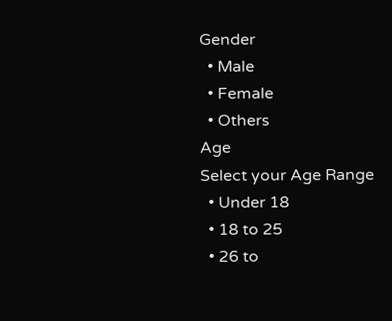Gender
  • Male
  • Female
  • Others
Age
Select your Age Range
  • Under 18
  • 18 to 25
  • 26 to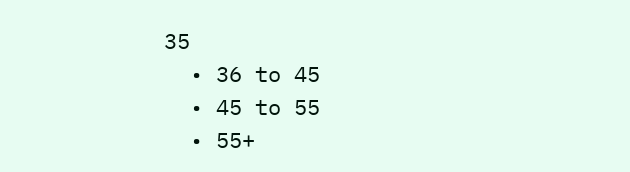35
  • 36 to 45
  • 45 to 55
  • 55+